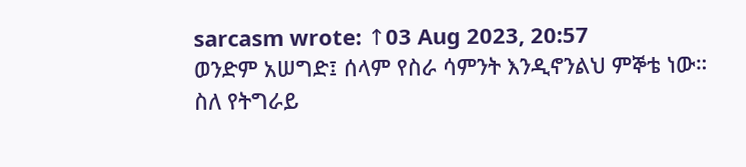sarcasm wrote: ↑03 Aug 2023, 20:57
ወንድም አሠግድ፤ ሰላም የስራ ሳምንት እንዲኖንልህ ምኞቴ ነው። ስለ የትግራይ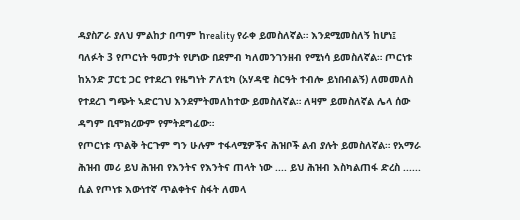ዳያስፖራ ያለህ ምልከታ በጣም ከreality የራቀ ይመስለኛል። እንደሚመስለኝ ከሆነ፤ ባለፉት 3 የጦርነት ዓመታት የሆነው በደምብ ካለመንገንዘብ የሚነሳ ይመስለኛል። ጦርነቱ ከአንድ ፓርቲ ጋር የተደረገ የዜግነት ፖለቲካ (አሃዳዊ ስርዓት ተብሎ ይነበብልኝ) ለመመለስ የተደረገ ግጭት ኣድርገህ እንደምትመለከተው ይመስለኛል። ለዛም ይመስለኛል ሌላ ሰው ዳግም ቢሞክረውም የምትደግፈው።
የጦርነቱ ጥልቅ ትርጉም ግን ሁሉም ተፋላሚዎችና ሕዝቦች ልብ ያሉት ይመስለኛል። የአማራ ሕዝብ መሪ ይህ ሕዝብ የእንትና የእንትና ጠላት ነው .... ይህ ሕዝብ እስካልጠፋ ድረስ ...... ሲል የጦነቱ እውነተኛ ጥልቀትና ስፋት ለመላ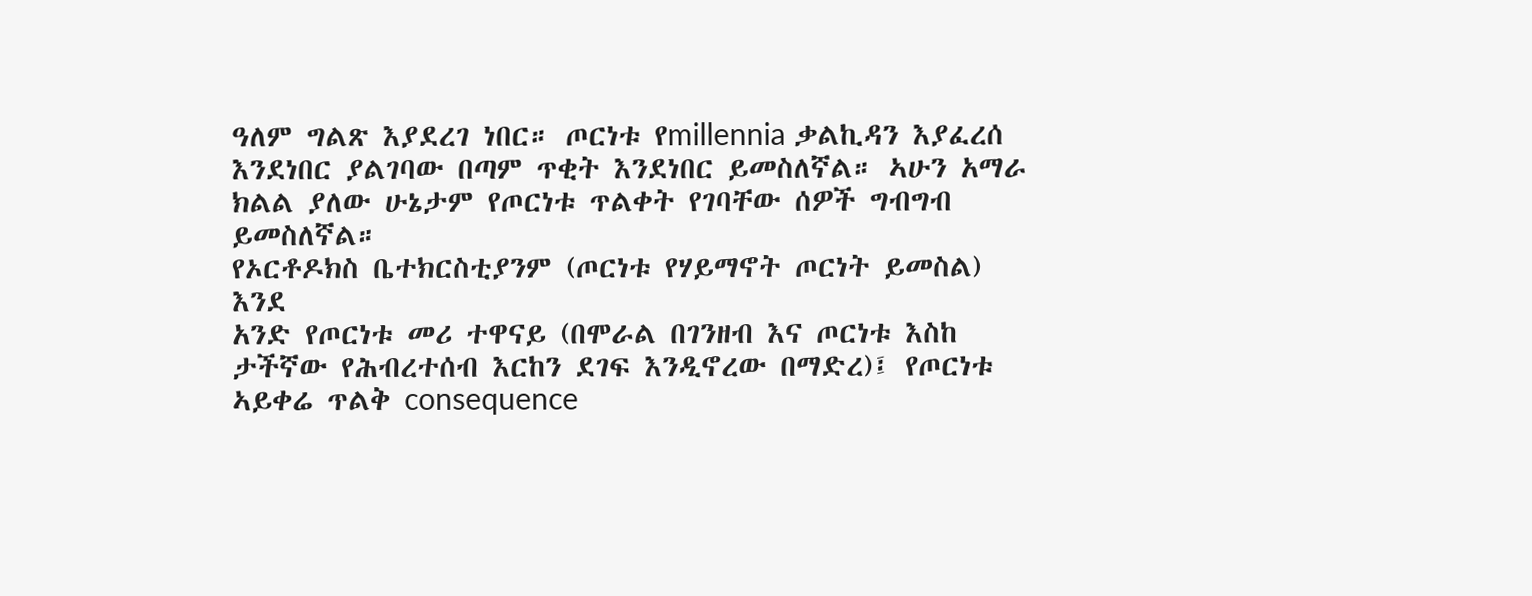ዓለም ግልጽ እያደረገ ነበር። ጦርነቱ የmillennia ቃልኪዳን እያፈረሰ እንደነበር ያልገባው በጣም ጥቂት እንደነበር ይመስለኛል። ኣሁን አማራ ክልል ያለው ሁኔታም የጦርነቱ ጥልቀት የገባቸው ሰዎች ግብግብ ይመስለኛል።
የኦርቶዶክስ ቤተክርስቲያንም (ጦርነቱ የሃይማኖት ጦርነት ይመስል) እንደ
አንድ የጦርነቱ መሪ ተዋናይ (በሞራል በገንዘብ እና ጦርነቱ እስከ ታችኛው የሕብረተሰብ እርከን ደገፍ እንዲኖረው በማድረ)፤ የጦርነቱ ኣይቀሬ ጥልቅ consequence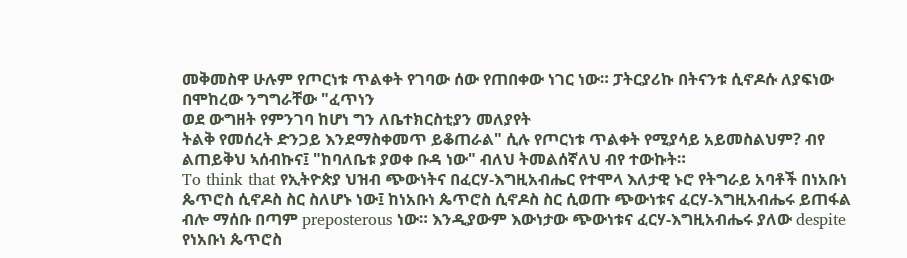መቅመስዋ ሁሉም የጦርነቱ ጥልቀት የገባው ሰው የጠበቀው ነገር ነው። ፓትርያሪኩ በትናንቱ ሲኖዶሱ ለያፍነው በሞከረው ንግግራቸው "ፈጥነን
ወደ ውግዘት የምንገባ ከሆነ ግን ለቤተክርስቲያን መለያየት
ትልቅ የመሰረት ድንጋይ እንደማስቀመጥ ይቆጠራል" ሲሉ የጦርነቱ ጥልቀት የሚያሳይ አይመስልህም? ብየ ልጠይቅህ ኣሰብኩና፤ "ከባለቤቱ ያወቀ ቡዳ ነው" ብለህ ትመልሰኛለህ ብየ ተውኩት።
To think that የኢትዮጵያ ህዝብ ጭውነትና በፈርሃ-እግዚአብሔር የተሞላ እለታዊ ኑሮ የትግራይ አባቶች በነአቡነ ጴጥሮስ ሲኖዶስ ስር ስለሆኑ ነው፤ ከነአቡነ ጴጥሮስ ሲኖዶስ ስር ሲወጡ ጭውነቱና ፈርሃ-እግዚአብሔሩ ይጠፋል ብሎ ማሰቡ በጣም preposterous ነው። እንዲያውም እውነታው ጭውነቱና ፈርሃ-እግዚአብሔሩ ያለው despite የነአቡነ ጴጥሮስ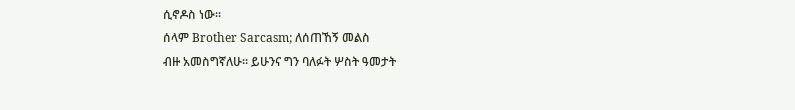ሲኖዶስ ነው።
ሰላም Brother Sarcasm; ለሰጠኸኝ መልስ
ብዙ አመስግኛለሁ። ይሁንና ግን ባለፉት ሦስት ዓመታት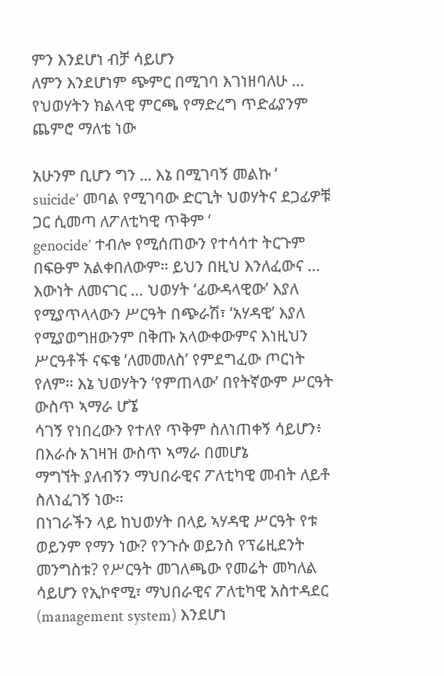ምን እንደሆነ ብቻ ሳይሆን
ለምን እንደሆነም ጭምር በሚገባ እገነዘባለሁ … የህወሃትን ክልላዊ ምርጫ የማድረግ ጥድፊያንም ጨምሮ ማለቴ ነው

አሁንም ቢሆን ግን ... እኔ በሚገባኝ መልኩ ‘
suicide’ መባል የሚገባው ድርጊት ህወሃትና ደጋፊዎቹ ጋር ሲመጣ ለፖለቲካዊ ጥቅም ‘
genocide’ ተብሎ የሚሰጠውን የተሳሳተ ትርጉም በፍፁም አልቀበለውም። ይህን በዚህ እንለፈውና …
እውነት ለመናገር … ህወሃት ‘ፊውዳላዊው’ እያለ የሚያጥላላውን ሥርዓት በጭራሽ፣ ‘አሃዳዊ’ እያለ የሚያወግዘውንም በቅጡ አላውቀውምና እነዚህን ሥርዓቶች ናፍቄ ‘ለመመለስ’ የምደግፈው ጦርነት የለም። እኔ ህወሃትን ‘የምጠላው’ በየትኛውም ሥርዓት ውስጥ ኣማራ ሆኜ
ሳገኝ የነበረውን የተለየ ጥቅም ስለነጠቀኝ ሳይሆን፥ በእራሱ አገዛዝ ውስጥ ኣማራ በመሆኔ
ማግኘት ያለብኝን ማህበራዊና ፖለቲካዊ መብት ለይቶ ስለነፈገኝ ነው።
በነገራችን ላይ ከህወሃት በላይ ኣሃዳዊ ሥርዓት የቱ ወይንም የማን ነው? የንጉሱ ወይንስ የፕሬዚደንት መንግስቱ? የሥርዓት መገለጫው የመሬት መካለል ሳይሆን የኢኮኖሚ፣ ማህበራዊና ፖለቲካዊ አስተዳደር (management system) እንደሆነ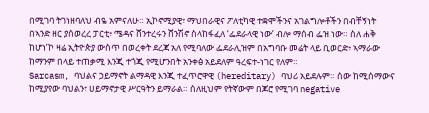በሚገባ ትገነዘባለህ ብዬ አምናለሁ። ኢኮኖሚያዊ፣ ማህበራዊና ፖለቲካዊ ተቋሞችንና አገልግሎቶችን በብቸኝነት በኣንድ ዘር ያሰወረረ ፓርቲ፥ ሜዳና ሸንተረሩን ሸንሽኖ ስላከፋፈለ ‘ፌደራላዊ ነው’ ብሎ ማሰብ ፌዝ ነው። ስለ ሐቅ ከሆነ’ኮ ዛሬ ኢትዮጵያ ውስጥ በወረቀት ደረጃ አለ የሚባለው ፌደራሊዝም በአግባቡ መሬት ላይ ቢወርድ፥ ኣማራው ከማንም በላይ ተጠቃሚ እንጂ ተጎጂ የሚሆንበት አንቀፅ አይደለም ዓረፍተ-ነገር የለም።
Sarcasm, ባህልና ኃይማኖት ልማዳዊ እንጂ ተፈጥሮዋዊ (hereditary) ባህሪ አይደሉም። ሰው ከሚሰማውና ከሚያየው ባህልን፣ ሀይማኖታዊ ሥርዓትን ይማራል። ሰለዚህም የትኛውም በጆሮ የሚገባ negative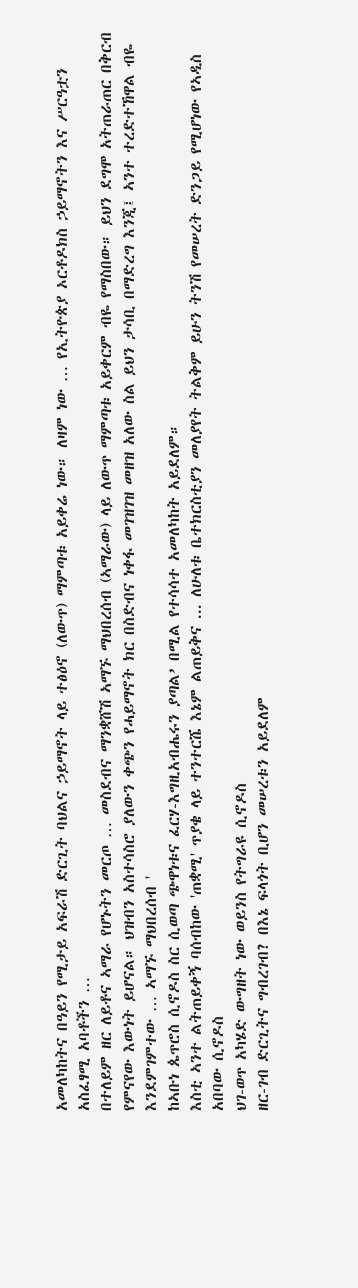አመለካከትና በዓይን የሚታይ አፍራሽ ድርጊት ባህልና ኃይማኖት ላይ ተፅዕኖ (ለውጥ) ማምጣቱ አይቀሬ ነው። ለዛም ነው … የኢትዮጵያ ኦርቶዶክስ ኃይማኖትን እና ሥርዓቷን አስፈፃሚ አባቶችን …
በተለይም ዘር ለይቶና ኣማራ የሆኑትን መርጦ … መስደብና ማንቋሸሽ ኣማኙ ማህበረሰብ (ኣማራው) ላይ ለውጥ ማምጣቱ አይቀርም ብዬ የማስበው። ይህን ደግሞ አትጠራጠር በቅርብ የምናየው እውነት ይሆናል። ህዝብን አስተሳስሮ ያለውን ቀጭን የሓይማኖት ክር በስድብና ነቀፋ መገዝገዝ መዘዝ አለው ስል ይህን ታሳቢ በማድረግ እንጂ፤ ኣንተ ተረድተኸዋል ብዬ እንደምገምተው … ኣማኙ ማህበረሰብ '
ከኣቡነ ጴጥሮስ ሲኖዶስ ስር ሲወጣ ጭዋነቱና ፈርሃ-እግዚአብሔሩን ያጣል’ በሚል የተሳሳተ አመለካከት አይደለም።
እስቲ ኣንተ ልትጠይቀኝ ባሰብከው 'ጠቋሚ' ጥያቄ ላይ ተንተርሼ እኔም ልጠይቅና ... ለሁለቱ ቤተክርስቲያን መለያየት ትልቅም ይሁን ትንሽ የመሠረት ድንጋይ የሚሆነው የኣዲስ አበባው ሲኖዶስ
ህገ-ወጥ አካሄድ ውግዘት ነው ወይንስ የትግራዩ ሲኖዶስ
ዘር-ገብ ድርጊትና ግብረገብ? በእኔ ፍላጎት ቢሆን መሠረቱን አይደለም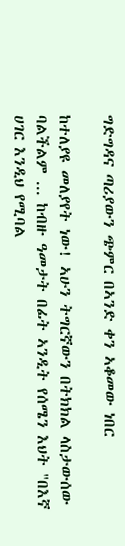ግድግዳና ጣሪያውን ጭምር በኣንድ ቀን ኣቆመው ነበር

ከተለያዩ መለያየት ነው! ኣሁን ትግርኛውን በትክክል ላስታውሰው ባልችልም ... ከብዙ ዓመታት በፊት ኣንዲት የሰሜን እህት "በእኛ ሀገር እንዲህ የሚባል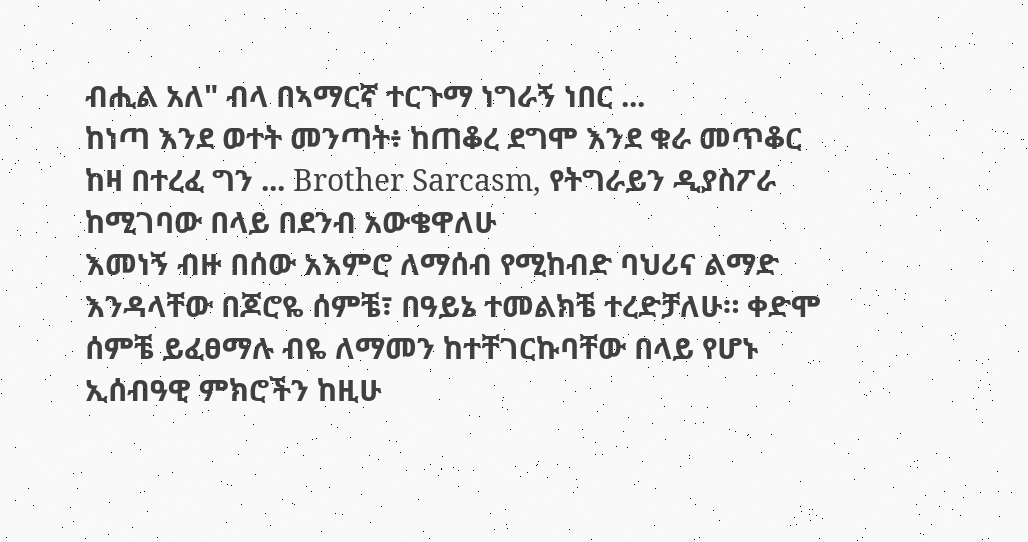ብሒል አለ" ብላ በኣማርኛ ተርጉማ ነግራኝ ነበር ...
ከነጣ እንደ ወተት መንጣት፥ ከጠቆረ ደግሞ እንደ ቁራ መጥቆር
ከዛ በተረፈ ግን ... Brother Sarcasm, የትግራይን ዲያስፖራ
ከሚገባው በላይ በደንብ አውቄዋለሁ
እመነኝ ብዙ በሰው አእምሮ ለማሰብ የሚከብድ ባህሪና ልማድ እንዳላቸው በጆሮዬ ሰምቼ፣ በዓይኔ ተመልክቼ ተረድቻለሁ። ቀድሞ ሰምቼ ይፈፀማሉ ብዬ ለማመን ከተቸገርኩባቸው በላይ የሆኑ ኢሰብዓዊ ምክሮችን ከዚሁ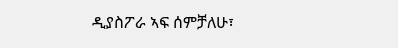ዲያስፖራ ኣፍ ሰምቻለሁ፣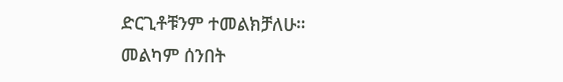ድርጊቶቹንም ተመልክቻለሁ።
መልካም ሰንበት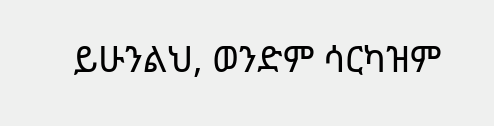ይሁንልህ, ወንድም ሳርካዝም